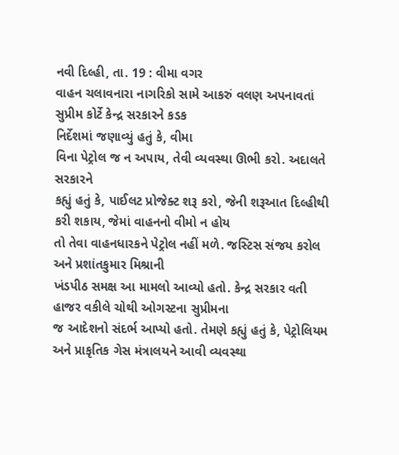નવી દિલ્હી, તા. 19 : વીમા વગર
વાહન ચલાવનારા નાગરિકો સામે આકરું વલણ અપનાવતાં સુપ્રીમ કોર્ટે કેન્દ્ર સરકારને કડક
નિર્દેશમાં જણાવ્યું હતું કે, વીમા
વિના પેટ્રોલ જ ન અપાય, તેવી વ્યવસ્થા ઊભી કરો. અદાલતે સરકારને
કહ્યું હતું કે, પાઈલટ પ્રોજેક્ટ શરૂ કરો, જેની શરૂઆત દિલ્હીથી કરી શકાય, જેમાં વાહનનો વીમો ન હોય
તો તેવા વાહનધારકને પેટ્રોલ નહીં મળે. જસ્ટિસ સંજય કરોલ અને પ્રશાંતકુમાર મિશ્રાની
ખંડપીઠ સમક્ષ આ મામલો આવ્યો હતો. કેન્દ્ર સરકાર વતી હાજર વકીલે ચોથી ઓગસ્ટના સુપ્રીમના
જ આદેશનો સંદર્ભ આપ્યો હતો. તેમણે કહ્યું હતું કે, પેટ્રોલિયમ
અને પ્રાકૃતિક ગેસ મંત્રાલયને આવી વ્યવસ્થા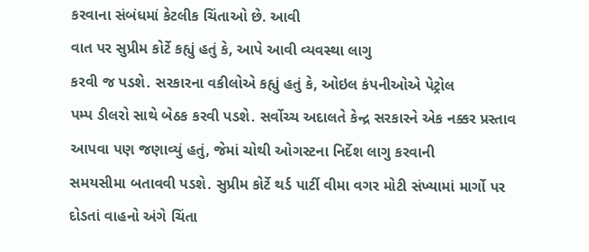કરવાના સંબંધમાં કેટલીક ચિંતાઓ છે. આવી
વાત પર સુપ્રીમ કોર્ટે કહ્યું હતું કે, આપે આવી વ્યવસ્થા લાગુ
કરવી જ પડશે. સરકારના વકીલોએ કહ્યું હતું કે, ઓઇલ કંપનીઓએ પેટ્રોલ
પમ્પ ડીલરો સાથે બેઠક કરવી પડશે. સર્વોચ્ચ અદાલતે કેન્દ્ર સરકારને એક નક્કર પ્રસ્તાવ
આપવા પણ જણાવ્યું હતું, જેમાં ચોથી ઓગસ્ટના નિર્દેશ લાગુ કરવાની
સમયસીમા બતાવવી પડશે. સુપ્રીમ કોર્ટે થર્ડ પાર્ટી વીમા વગર મોટી સંખ્યામાં માર્ગો પર
દોડતાં વાહનો અંગે ચિંતા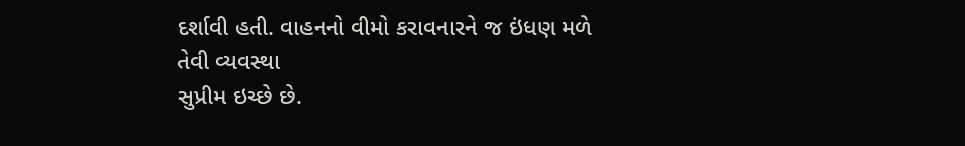દર્શાવી હતી. વાહનનો વીમો કરાવનારને જ ઇંધણ મળે તેવી વ્યવસ્થા
સુપ્રીમ ઇચ્છે છે.